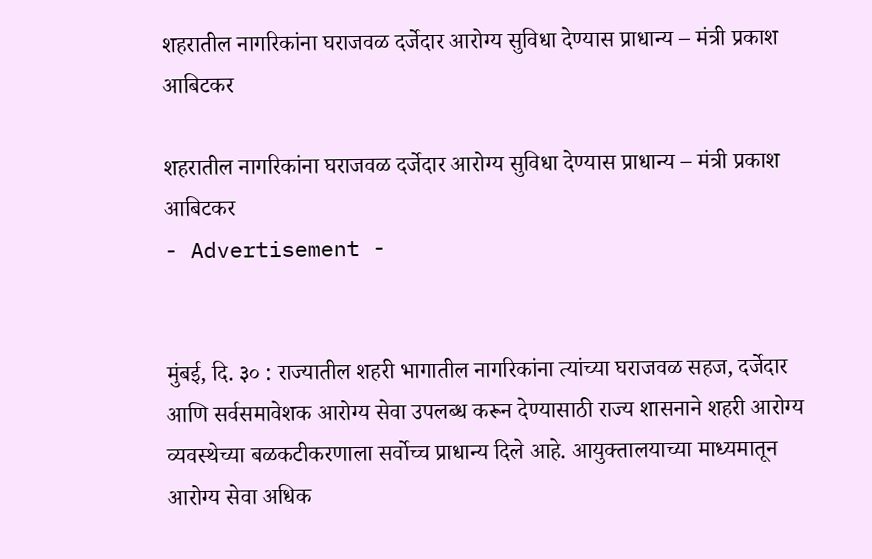शहरातील नागरिकांना घराजवळ दर्जेदार आरोग्य सुविधा देण्यास प्राधान्य – मंत्री प्रकाश आबिटकर

शहरातील नागरिकांना घराजवळ दर्जेदार आरोग्य सुविधा देण्यास प्राधान्य – मंत्री प्रकाश आबिटकर
- Advertisement -


मुंबई, दि. ३० : राज्यातील शहरी भागातील नागरिकांना त्यांच्या घराजवळ सहज, दर्जेदार आणि सर्वसमावेशक आरोग्य सेवा उपलब्ध करून देण्यासाठी राज्य शासनाने शहरी आरोग्य व्यवस्थेच्या बळकटीकरणाला सर्वोच्च प्राधान्य दिले आहे. आयुक्तालयाच्या माध्यमातून आरोग्य सेवा अधिक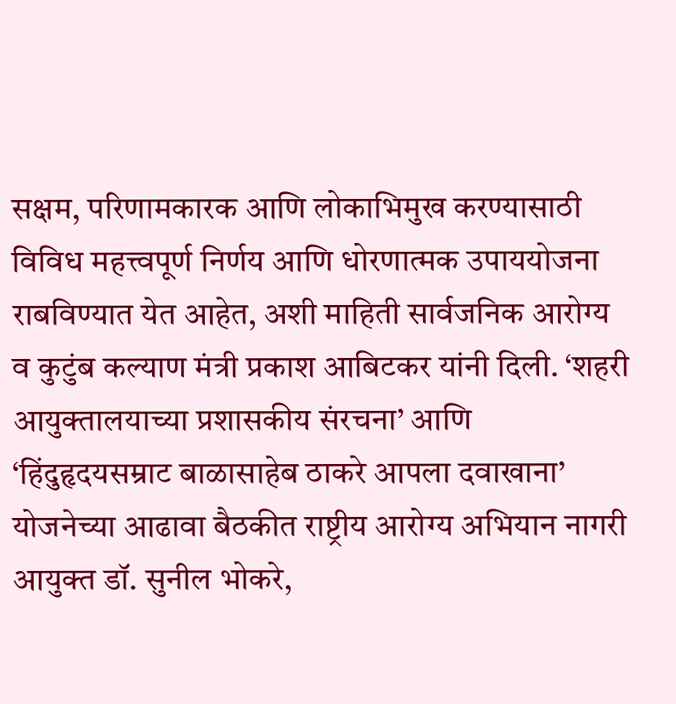सक्षम, परिणामकारक आणि लोकाभिमुख करण्यासाठी विविध महत्त्वपूर्ण निर्णय आणि धोरणात्मक उपाययोजना राबविण्यात येत आहेत, अशी माहिती सार्वजनिक आरोग्य व कुटुंब कल्याण मंत्री प्रकाश आबिटकर यांनी दिली. ‘शहरी आयुक्तालयाच्या प्रशासकीय संरचना’ आणि ‘हिंदुहृदयसम्राट बाळासाहेब ठाकरे आपला दवाखाना’ योजनेच्या आढावा बैठकीत राष्ट्रीय आरोग्य अभियान नागरी आयुक्त डॉ. सुनील भोकरे,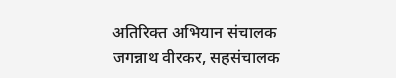अतिरिक्त अभियान संचालक जगन्नाथ वीरकर, सहसंचालक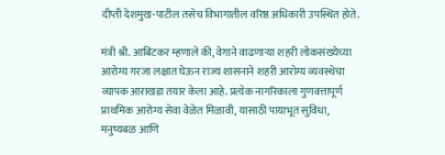दीप्ती देशमुख-पाटील तसेच विभागातील वरिष्ठ अधिकारी उपस्थित होते.

मंत्री श्री. आबिटकर म्हणाले की, वेगाने वाढणाऱ्या शहरी लोकसंख्येच्या आरोग्य गरजा लक्षात घेऊन राज्य शासनाने शहरी आरोग्य व्यवस्थेचा व्यापक आराखडा तयार केला आहे. प्रत्येक नागरिकाला गुणवत्तापूर्ण प्राथमिक आरोग्य सेवा वेळेत मिळावी, यासाठी पायाभूत सुविधा, मनुष्यबळ आणि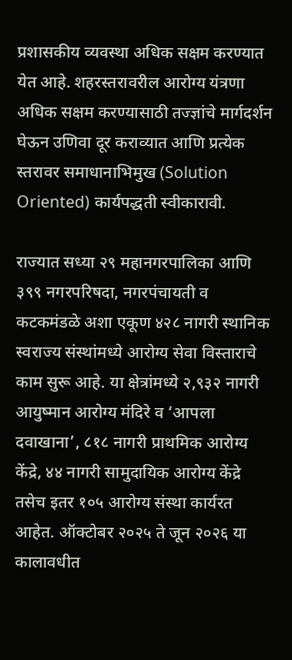प्रशासकीय व्यवस्था अधिक सक्षम करण्यात येत आहे. शहरस्तरावरील आरोग्य यंत्रणा अधिक सक्षम करण्यासाठी तज्ज्ञांचे मार्गदर्शन घेऊन उणिवा दूर कराव्यात आणि प्रत्येक स्तरावर समाधानाभिमुख (Solution Oriented) कार्यपद्धती स्वीकारावी.

राज्यात सध्या २९ महानगरपालिका आणि ३९९ नगरपरिषदा, नगरपंचायती व कटकमंडळे अशा एकूण ४२८ नागरी स्थानिक स्वराज्य संस्थांमध्ये आरोग्य सेवा विस्ताराचे काम सुरू आहे. या क्षेत्रांमध्ये २,९३२ नागरी आयुष्मान आरोग्य मंदिरे व ‘आपला दवाखाना’, ८१८ नागरी प्राथमिक आरोग्य केंद्रे, ४४ नागरी सामुदायिक आरोग्य केंद्रे तसेच इतर १०५ आरोग्य संस्था कार्यरत आहेत. ऑक्टोबर २०२५ ते जून २०२६ या कालावधीत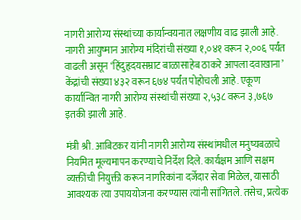नागरी आरोग्य संस्थांच्या कार्यान्वयनात लक्षणीय वाढ झाली आहे. नागरी आयुष्मान आरोग्य मंदिरांची संख्या १,०४१ वरून २,००६ पर्यंत वाढली असून ‘हिंदुहृदयसम्राट बाळासाहेब ठाकरे आपला दवाखाना’ केंद्रांची संख्या ४३२ वरून ६७४ पर्यंत पोहोचली आहे. एकूण कार्यान्वित नागरी आरोग्य संस्थांची संख्या २,५३८ वरून ३,७६७ इतकी झाली आहे.

मंत्री श्री. आबिटकर यांनी नागरी आरोग्य संस्थांमधील मनुष्यबळाचे नियमित मूल्यमापन करण्याचे निर्देश दिले. कार्यक्षम आणि सक्षम व्यक्तींची नियुक्ती करून नागरिकांना दर्जेदार सेवा मिळेल, यासाठी आवश्यक त्या उपाययोजना करण्यास त्यांनी सांगितले. तसेच, प्रत्येक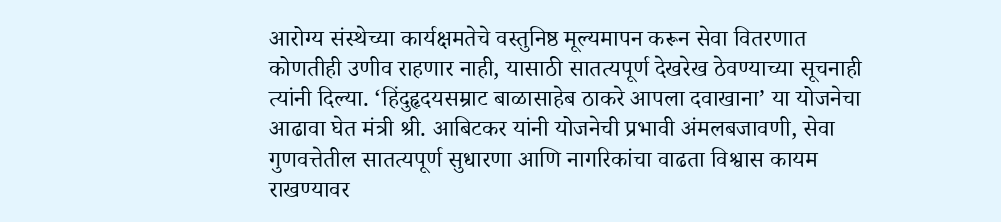आरोग्य संस्थेच्या कार्यक्षमतेचे वस्तुनिष्ठ मूल्यमापन करून सेवा वितरणात कोणतीही उणीव राहणार नाही, यासाठी सातत्यपूर्ण देखरेख ठेवण्याच्या सूचनाही त्यांनी दिल्या. ‘हिंदुहृदयसम्राट बाळासाहेब ठाकरे आपला दवाखाना’ या योजनेचा आढावा घेत मंत्री श्री. आबिटकर यांनी योजनेची प्रभावी अंमलबजावणी, सेवा गुणवत्तेतील सातत्यपूर्ण सुधारणा आणि नागरिकांचा वाढता विश्वास कायम राखण्यावर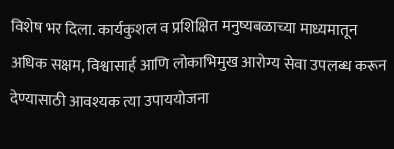विशेष भर दिला. कार्यकुशल व प्रशिक्षित मनुष्यबळाच्या माध्यमातून अधिक सक्षम, विश्वासार्ह आणि लोकाभिमुख आरोग्य सेवा उपलब्ध करून देण्यासाठी आवश्यक त्या उपाययोजना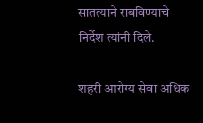सातत्याने राबविण्याचे निर्देश त्यांनी दिले.

शहरी आरोग्य सेवा अधिक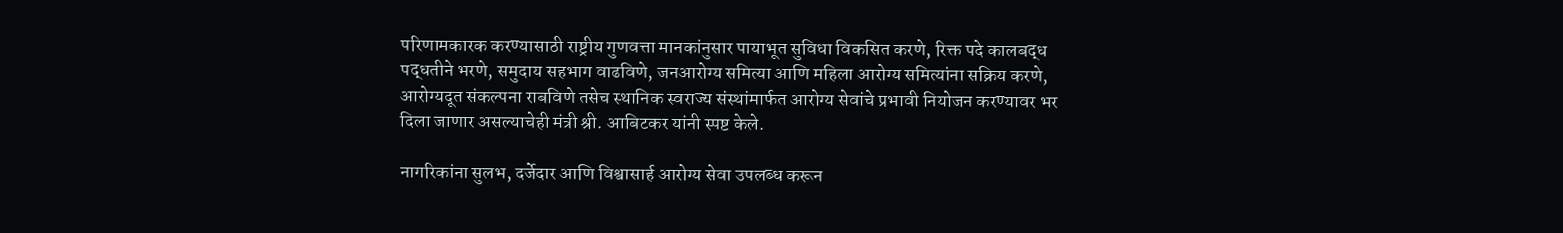परिणामकारक करण्यासाठी राष्ट्रीय गुणवत्ता मानकांनुसार पायाभूत सुविधा विकसित करणे, रिक्त पदे कालबद्ध पद्धतीने भरणे, समुदाय सहभाग वाढविणे, जनआरोग्य समित्या आणि महिला आरोग्य समित्यांना सक्रिय करणे, आरोग्यदूत संकल्पना राबविणे तसेच स्थानिक स्वराज्य संस्थांमार्फत आरोग्य सेवांचे प्रभावी नियोजन करण्यावर भर दिला जाणार असल्याचेही मंत्री श्री. आबिटकर यांनी स्पष्ट केले.

नागरिकांना सुलभ, दर्जेदार आणि विश्वासार्ह आरोग्य सेवा उपलब्ध करून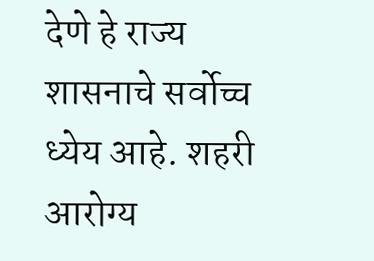देणे हे राज्य शासनाचे सर्वोच्च ध्येय आहे. शहरी आरोग्य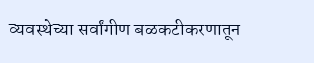व्यवस्थेच्या सर्वांगीण बळकटीकरणातून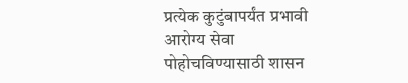प्रत्येक कुटुंबापर्यंत प्रभावी आरोग्य सेवा पोहोचविण्यासाठी शासन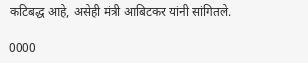कटिबद्ध आहे, असेही मंत्री आबिटकर यांनी सांगितले.

0000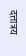दत्तात्रय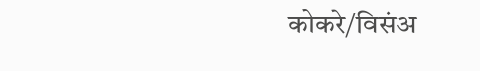कोकरे/विसंअ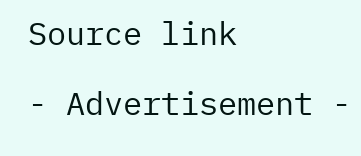Source link

- Advertisement -